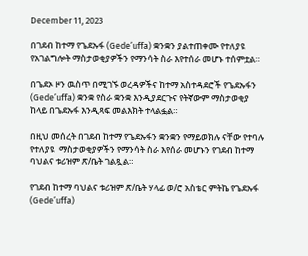December 11, 2023

በገደብ ከተማ የጌደኡፋ (Gede’uffa) ቋንቋን ያልተጠቀሙ የተለያዩ የአገልግሎት ማስታወቂያዎችን የማንሳት ስራ እየተሰራ መሆኑ ተሰምቷል።

በጌደኦ ዞን ዉስጥ በሚገኙ ወረዳዎችና ከተማ አስተዳደሮች የጌደኡፋን (Gede’uffa) ቋንቋ የስራ ቋንቋ እንዲያደርጉና የትኛውም ማስታወቂያ ከላይ በጌደኡፋ እንዲጻፍ መልእክት ተላልፏል።

በዚህ መሰረት በገደብ ከተማ የጌደኡፋን ቋንቋን የማይወክሉ ናቸው የተባሉ የተለያዩ  ማስታወቂያዎችን የማንሳት ስራ እየሰራ መሆኑን የገደብ ከተማ ባህልና ቱሪዝም ጽ/ቤት ገልጿል።

የገደብ ከተማ ባህልና ቱሪዝም ጽ/ቤት ሃላፊ ወ/ሮ አስቴር ምትኬ የጌደኡፋ (Gede’uffa)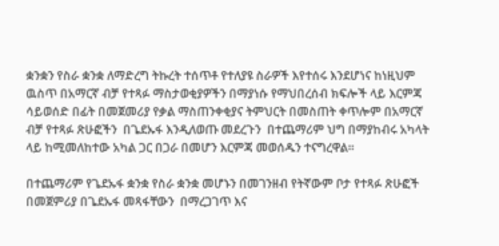ቋንቋን የስራ ቋንቋ ለማድረግ ትኩረት ተሰጥቶ የተለያዩ ስራዎች እየተሰሩ እንደሆነና ከነዚህም ዉስጥ በአማርኛ ብቻ የተጻፉ ማስታወቂያዎችን በማያነሱ የማህበረሰብ ክፍሎች ላይ እርምጃ  ሳይወሰድ በፊት በመጀመሪያ የቃል ማስጠንቀቂያና ትምህርት በመስጠት ቀጥሎም በአማርኛ ብቻ የተጻፉ ጽሁፎችን  በጌደኡፋ እንዲለወጡ መደረጉን  በተጨማሪም ህግ በማያከብሩ አካላት ላይ ከሚመለከተው አካል ጋር በጋራ በመሆን እርምጃ መወሰዱን ተናግረዋል፡፡

በተጨማሪም የጌደኡፋ ቋንቋ የስራ ቋንቋ መሆኑን በመገንዘብ የትኛውም ቦታ የተጻፉ ጽሁፎች በመጀምሪያ በጌደኡፋ መጻፋቸውን  በማረጋገጥ እና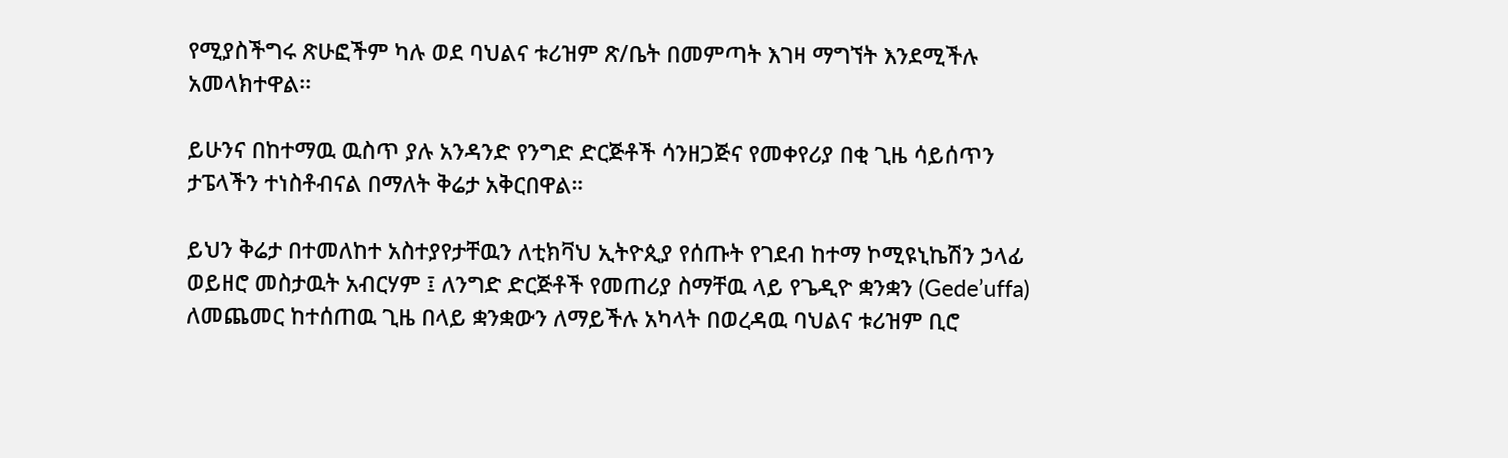የሚያስችግሩ ጽሁፎችም ካሉ ወደ ባህልና ቱሪዝም ጽ/ቤት በመምጣት እገዛ ማግኘት እንደሚችሉ አመላክተዋል፡፡

ይሁንና በከተማዉ ዉስጥ ያሉ አንዳንድ የንግድ ድርጅቶች ሳንዘጋጅና የመቀየሪያ በቂ ጊዜ ሳይሰጥን ታፔላችን ተነስቶብናል በማለት ቅሬታ አቅርበዋል።

ይህን ቅሬታ በተመለከተ አስተያየታቸዉን ለቲክቫህ ኢትዮጲያ የሰጡት የገደብ ከተማ ኮሚዩኒኬሽን ኃላፊ ወይዘሮ መስታዉት አብርሃም ፤ ለንግድ ድርጅቶች የመጠሪያ ስማቸዉ ላይ የጌዲዮ ቋንቋን (Gede’uffa) ለመጨመር ከተሰጠዉ ጊዜ በላይ ቋንቋውን ለማይችሉ አካላት በወረዳዉ ባህልና ቱሪዝም ቢሮ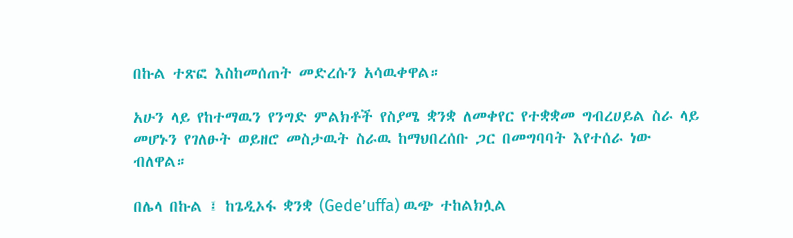በኩል ተጽፎ እስከመሰጠት መድረሱን አሳዉቀዋል።

አሁን ላይ የከተማዉን የንግድ ምልክቶች የስያሜ ቋንቋ ለመቀየር የተቋቋመ ግብረሀይል ስራ ላይ መሆኑን የገለፁት ወይዘሮ መስታዉት ስራዉ ከማህበረሰቡ ጋር በመግባባት እየተሰራ ነው ብለዋል።

በሌላ በኩል ፤ ከጌዲኦፋ ቋንቋ (Gede’uffa) ዉጭ ተከልክሏል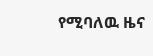የሚባለዉ ዜና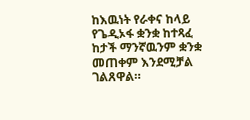ከእዉነት የራቀና ከላይ የጌዲኦፋ ቋንቋ ከተጻፈ ከታች ማንኛዉንም ቋንቋ መጠቀም እንደሚቻል ገልጸዋል።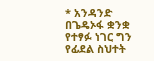* አንዳንድ በጌዴኦፋ ቋንቋ የተፃፉ ነገር ግን የፊደል ስህተት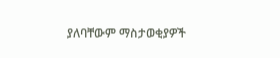ያለባቸውም ማስታወቂያዎች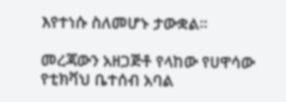እየተነሱ ስለመሆኑ ታውቋል።

መረጃውን አዘጋጅቶ የላከው የሀዋሳው የቲክቫህ ቤተሰብ አባል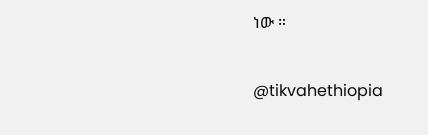ነው ።

@tikvahethiopia